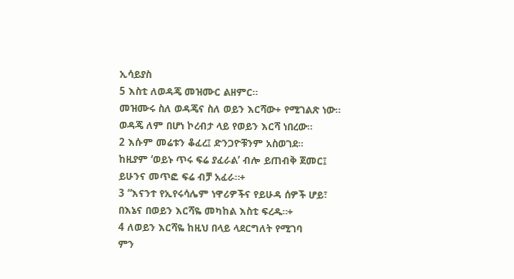ኢሳይያስ
5 እስቲ ለወዳጄ መዝሙር ልዘምር።
መዝሙሩ ስለ ወዳጄና ስለ ወይን እርሻው+ የሚገልጽ ነው።
ወዳጄ ለም በሆነ ኮረብታ ላይ የወይን እርሻ ነበረው።
2 እሱም መሬቱን ቆፈረ፤ ድንጋዮቹንም አስወገደ።
ከዚያም ‘ወይኑ ጥሩ ፍሬ ያፈራል’ ብሎ ይጠብቅ ጀመር፤
ይሁንና መጥፎ ፍሬ ብቻ አፈራ።+
3 “እናንተ የኢየሩሳሌም ነዋሪዎችና የይሁዳ ሰዎች ሆይ፣
በእኔና በወይን እርሻዬ መካከል እስቲ ፍረዱ።+
4 ለወይን እርሻዬ ከዚህ በላይ ላደርግለት የሚገባ
ምን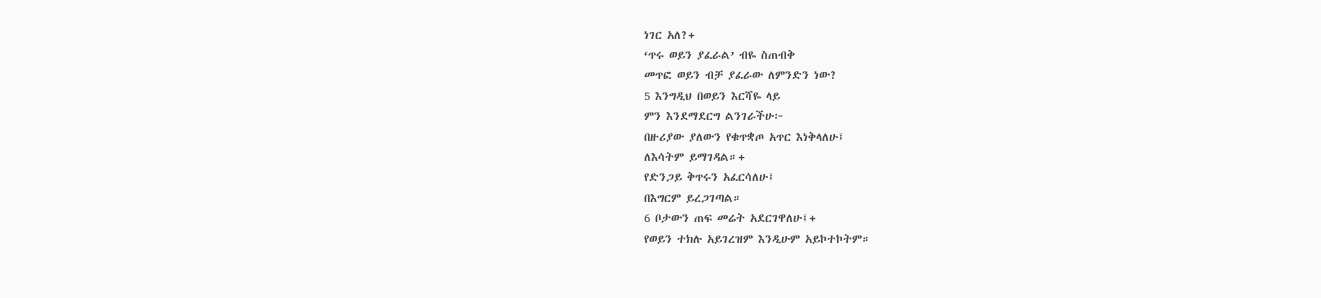ነገር አለ?+
‘ጥሩ ወይን ያፈራል’ ብዬ ስጠብቅ
መጥፎ ወይን ብቻ ያፈራው ለምንድን ነው?
5 እንግዲህ በወይን እርሻዬ ላይ
ምን እንደማደርግ ልንገራችሁ፦
በዙሪያው ያለውን የቁጥቋጦ አጥር እነቅላለሁ፤
ለእሳትም ይማገዳል።+
የድንጋይ ቅጥሩን አፈርሳለሁ፤
በእግርም ይረጋገጣል።
6 ቦታውን ጠፍ መሬት አደርገዋለሁ፤+
የወይን ተክሉ አይገረዝም እንዲሁም አይኮተኮትም።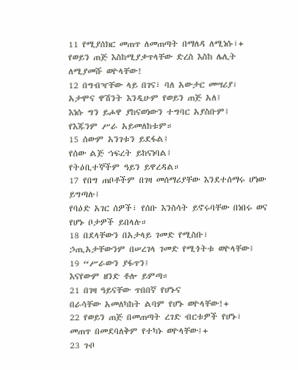11 የሚያሰክር መጠጥ ለመጠጣት በማለዳ ለሚነሱ፣+
የወይን ጠጅ እስከሚያቃጥላቸው ድረስ እስከ ሌሊት ለሚያመሹ ወዮላቸው!
12 በግብዣቸው ላይ በገና፣ ባለ አውታር መሣሪያ፣
አታሞና ዋሽንት እንዲሁም የወይን ጠጅ አለ፤
እነሱ ግን ይሖዋ ያከናወነውን ተግባር አያስቡም፤
የእጁንም ሥራ አይመለከቱም።
15 ሰውም አንገቱን ይደፋል፤
የሰው ልጅ ኀፍረት ይከናነባል፤
የትዕቢተኞችም ዓይን ይዋረዳል።
17 የበግ ጠቦቶችም በገዛ መሰማሪያቸው እንደተሰማሩ ሆነው ይግጣሉ፤
የባዕድ አገር ሰዎች፣ የሰቡ እንስሳት ይኖሩባቸው በነበሩ ወና የሆኑ ቦታዎች ይበላሉ።
18 በደላቸውን በአታላይ ገመድ የሚስቡ፣
ኃጢአታቸውንም በሠረገላ ገመድ የሚጎትቱ ወዮላቸው፤
19 “ሥራውን ያፋጥን፤
እናየውም ዘንድ ቶሎ ይምጣ።
21 በገዛ ዓይናቸው ጥበበኛ የሆኑና
በራሳቸው አመለካከት ልባም የሆኑ ወዮላቸው!+
22 የወይን ጠጅ በመጠጣት ረገድ ብርቱዎች የሆኑ፣
መጠጥ በመደባለቅም የተካኑ ወዮላቸው፤+
23 ጉቦ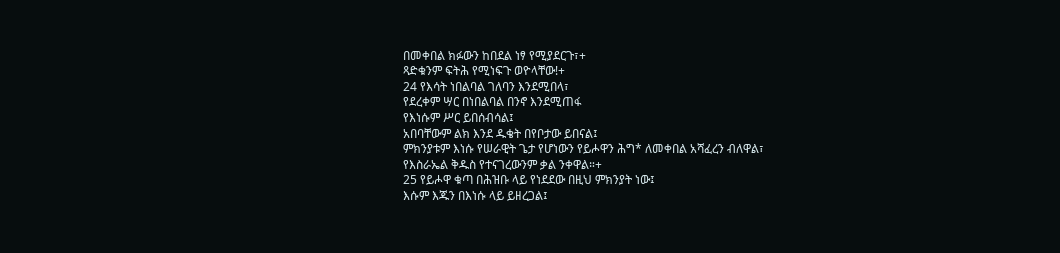በመቀበል ክፉውን ከበደል ነፃ የሚያደርጉ፣+
ጻድቁንም ፍትሕ የሚነፍጉ ወዮላቸው!+
24 የእሳት ነበልባል ገለባን እንደሚበላ፣
የደረቀም ሣር በነበልባል በንኖ እንደሚጠፋ
የእነሱም ሥር ይበሰብሳል፤
አበባቸውም ልክ እንደ ዱቄት በየቦታው ይበናል፤
ምክንያቱም እነሱ የሠራዊት ጌታ የሆነውን የይሖዋን ሕግ* ለመቀበል አሻፈረን ብለዋል፣
የእስራኤል ቅዱስ የተናገረውንም ቃል ንቀዋል።+
25 የይሖዋ ቁጣ በሕዝቡ ላይ የነደደው በዚህ ምክንያት ነው፤
እሱም እጁን በእነሱ ላይ ይዘረጋል፤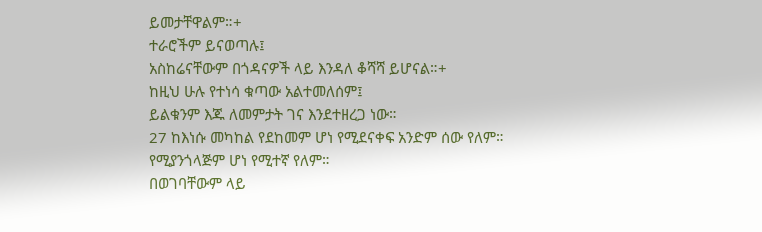ይመታቸዋልም።+
ተራሮችም ይናወጣሉ፤
አስከሬናቸውም በጎዳናዎች ላይ እንዳለ ቆሻሻ ይሆናል።+
ከዚህ ሁሉ የተነሳ ቁጣው አልተመለሰም፤
ይልቁንም እጁ ለመምታት ገና እንደተዘረጋ ነው።
27 ከእነሱ መካከል የደከመም ሆነ የሚደናቀፍ አንድም ሰው የለም።
የሚያንጎላጅም ሆነ የሚተኛ የለም።
በወገባቸውም ላይ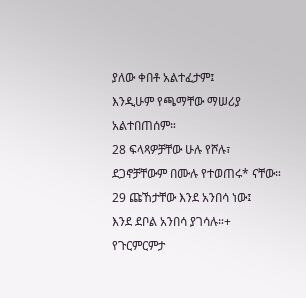ያለው ቀበቶ አልተፈታም፤
እንዲሁም የጫማቸው ማሠሪያ አልተበጠሰም።
28 ፍላጻዎቻቸው ሁሉ የሾሉ፣
ደጋኖቻቸውም በሙሉ የተወጠሩ* ናቸው።
29 ጩኸታቸው እንደ አንበሳ ነው፤
እንደ ደቦል አንበሳ ያገሳሉ።+
የጉርምርምታ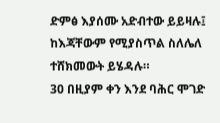ድምፅ እያሰሙ አድብተው ይይዛሉ፤
ከእጃቸውም የሚያስጥል ስለሌለ ተሸክመውት ይሄዳሉ።
30 በዚያም ቀን እንደ ባሕር ሞገድ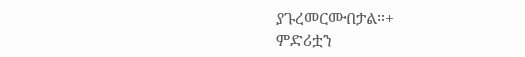ያጉረመርሙበታል።+
ምድሪቷን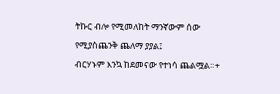ትኩር ብሎ የሚመለከት ማንኛውም ሰው የሚያስጨንቅ ጨለማ ያያል፤
ብርሃኑም እንኳ ከደመናው የተነሳ ጨልሟል።+